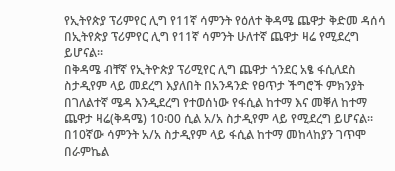የኢትየጵያ ፕሪምየር ሊግ የ11ኛ ሳምንት የዕለተ ቅዳሜ ጨዋታ ቅድመ ዳሰሳ
በኢትየጵያ ፕሪምየር ሊግ የ11ኛ ሳምንት ሁለተኛ ጨዋታ ዛሬ የሚደረግ ይሆናል።
በቅዳሜ ብቸኛ የኢትዮጵያ ፕሪሚየር ሊግ ጨዋታ ጎንደር አፄ ፋሲለደስ ስታዲየም ላይ መደረግ እያለበት በአንዳንድ የፀጥታ ችግሮች ምክንያት በገለልተኛ ሜዳ እንዲደረግ የተወሰነው የፋሲል ከተማ እና መቐለ ከተማ ጨዋታ ዛሬ(ቅዳሜ) 10፡00 ሲል አ/አ ስታዲየም ላይ የሚደረግ ይሆናል።
በ10ኛው ሳምንት አ/አ ስታዲየም ላይ ፋሲል ከተማ መከላከያን ገጥሞ በራምኬል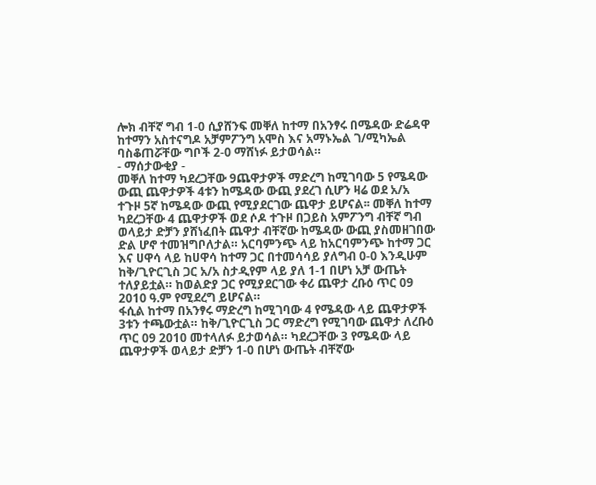ሎክ ብቸኛ ግብ 1-0 ሲያሸንፍ መቐለ ከተማ በአንፃሩ በሜዳው ድሬዳዋ ከተማን አስተናግዶ አቻምፖንግ አሞስ እና አማኑኤል ገ/ሚካኤል ባስቆጠሯቸው ግቦች 2-0 ማሸነፉ ይታወሳል።
- ማሰታውቂያ -
መቐለ ከተማ ካደረጋቸው 9ጨዋታዎች ማድረግ ከሚገባው 5 የሜዳው ውጪ ጨዋታዎች 4ቱን ከሜዳው ውጪ ያደረገ ሲሆን ዛሬ ወደ አ/አ ተጉዞ 5ኛ ከሜዳው ውጪ የሚያደርገው ጨዋታ ይሆናል፡፡ መቐለ ከተማ ካደረጋቸው 4 ጨዋታዎች ወደ ሶዶ ተጉዞ በጋይስ አምፖንግ ብቸኛ ግብ ወላይታ ድቻን ያሸነፈበት ጨዋታ ብቸኛው ከሜዳው ውጪ ያስመዘገበው ድል ሆኖ ተመዝግቦለታል። አርባምንጭ ላይ ከአርባምንጭ ከተማ ጋር እና ሀዋሳ ላይ ከሀዋሳ ከተማ ጋር በተመሳሳይ ያለግብ 0-0 እንዲሁም ከቅ/ጊዮርጊስ ጋር አ/አ ስታዲየም ላይ ያለ 1-1 በሆነ አቻ ውጤት ተለያይቷል። ከወልድያ ጋር የሚያደርገው ቀሪ ጨዋታ ረቡዕ ጥር 09 2010 ዓ.ም የሚደረግ ይሆናል።
ፋሲል ከተማ በአንፃሩ ማድረግ ከሚገባው 4 የሜዳው ላይ ጨዋታዎች 3ቱን ተጫውቷል። ከቅ/ጊዮርጊስ ጋር ማድረግ የሚገባው ጨዋታ ለረቡዕ ጥር 09 2010 መተላለፉ ይታወሳል። ካደረጋቸው 3 የሜዳው ላይ ጨዋታዎች ወላይታ ድቻን 1-0 በሆነ ውጤት ብቸኛው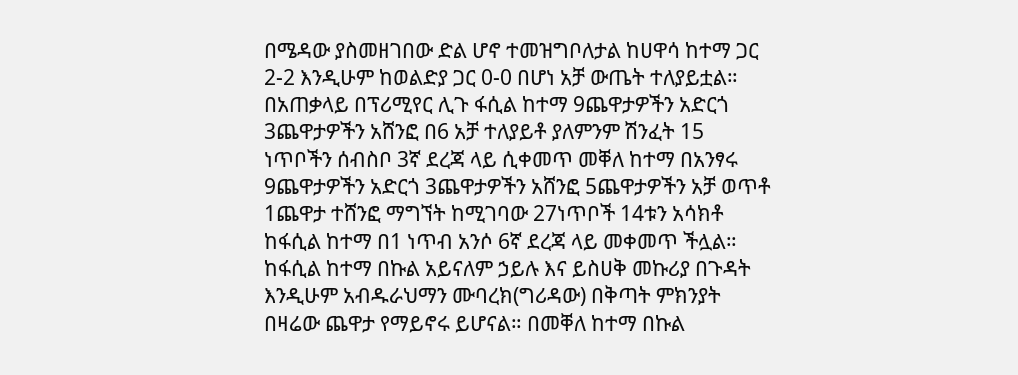በሜዳው ያስመዘገበው ድል ሆኖ ተመዝግቦለታል ከሀዋሳ ከተማ ጋር 2-2 እንዲሁም ከወልድያ ጋር 0-0 በሆነ አቻ ውጤት ተለያይቷል።
በአጠቃላይ በፕሪሚየር ሊጉ ፋሲል ከተማ 9ጨዋታዎችን አድርጎ 3ጨዋታዎችን አሸንፎ በ6 አቻ ተለያይቶ ያለምንም ሽንፈት 15 ነጥቦችን ሰብስቦ 3ኛ ደረጃ ላይ ሲቀመጥ መቐለ ከተማ በአንፃሩ 9ጨዋታዎችን አድርጎ 3ጨዋታዎችን አሸንፎ 5ጨዋታዎችን አቻ ወጥቶ 1ጨዋታ ተሸንፎ ማግኘት ከሚገባው 27ነጥቦች 14ቱን አሳክቶ ከፋሲል ከተማ በ1 ነጥብ አንሶ 6ኛ ደረጃ ላይ መቀመጥ ችሏል።
ከፋሲል ከተማ በኩል አይናለም ኃይሉ እና ይስሀቅ መኩሪያ በጉዳት እንዲሁም አብዱራህማን ሙባረክ(ግሪዳው) በቅጣት ምክንያት በዛሬው ጨዋታ የማይኖሩ ይሆናል። በመቐለ ከተማ በኩል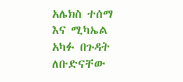አሌክስ ተሰማ እና ሚካኤል አካፉ በጉዳት ለቡድናቸው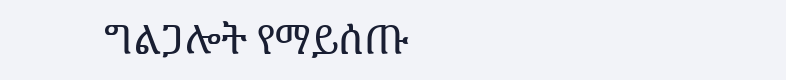ግልጋሎት የማይሰጡ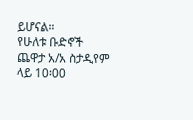ይሆናል።
የሁለቱ ቡድኖች ጨዋታ አ/አ ስታዲየም ላይ 10፡00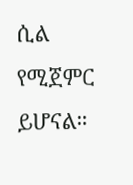ሲል የሚጀምር ይሆናል።